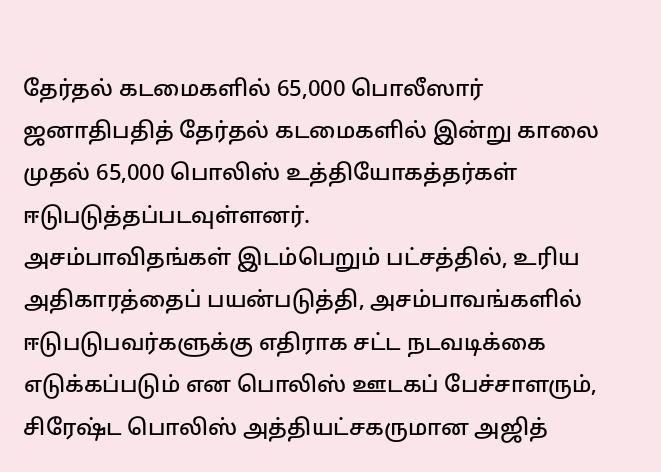தேர்தல் கடமைகளில் 65,000 பொலீஸார்
ஜனாதிபதித் தேர்தல் கடமைகளில் இன்று காலை முதல் 65,000 பொலிஸ் உத்தியோகத்தர்கள் ஈடுபடுத்தப்படவுள்ளனர்.
அசம்பாவிதங்கள் இடம்பெறும் பட்சத்தில், உரிய அதிகாரத்தைப் பயன்படுத்தி, அசம்பாவங்களில் ஈடுபடுபவர்களுக்கு எதிராக சட்ட நடவடிக்கை எடுக்கப்படும் என பொலிஸ் ஊடகப் பேச்சாளரும், சிரேஷ்ட பொலிஸ் அத்தியட்சகருமான அஜித்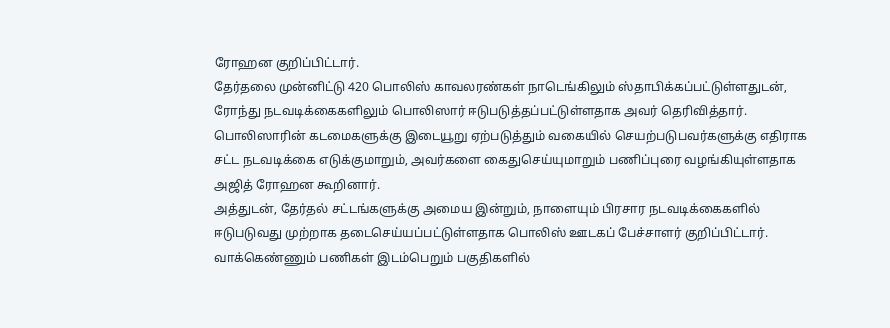ரோஹன குறிப்பிட்டார்.
தேர்தலை முன்னிட்டு 420 பொலிஸ் காவலரண்கள் நாடெங்கிலும் ஸ்தாபிக்கப்பட்டுள்ளதுடன், ரோந்து நடவடிக்கைகளிலும் பொலிஸார் ஈடுபடுத்தப்பட்டுள்ளதாக அவர் தெரிவித்தார்.
பொலிஸாரின் கடமைகளுக்கு இடையூறு ஏற்படுத்தும் வகையில் செயற்படுபவர்களுக்கு எதிராக சட்ட நடவடிக்கை எடுக்குமாறும், அவர்களை கைதுசெய்யுமாறும் பணிப்புரை வழங்கியுள்ளதாக அஜித் ரோஹன கூறினார்.
அத்துடன், தேர்தல் சட்டங்களுக்கு அமைய இன்றும், நாளையும் பிரசார நடவடிக்கைகளில் ஈடுபடுவது முற்றாக தடைசெய்யப்பட்டுள்ளதாக பொலிஸ் ஊடகப் பேச்சாளர் குறிப்பிட்டார்.
வாக்கெண்ணும் பணிகள் இடம்பெறும் பகுதிகளில்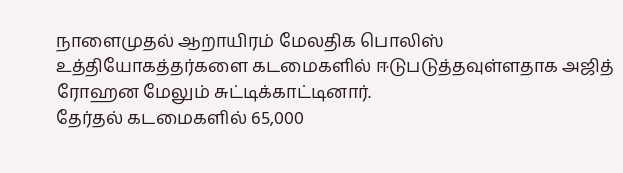நாளைமுதல் ஆறாயிரம் மேலதிக பொலிஸ் உத்தியோகத்தர்களை கடமைகளில் ஈடுபடுத்தவுள்ளதாக அஜித் ரோஹன மேலும் சுட்டிக்காட்டினார்.
தேர்தல் கடமைகளில் 65,000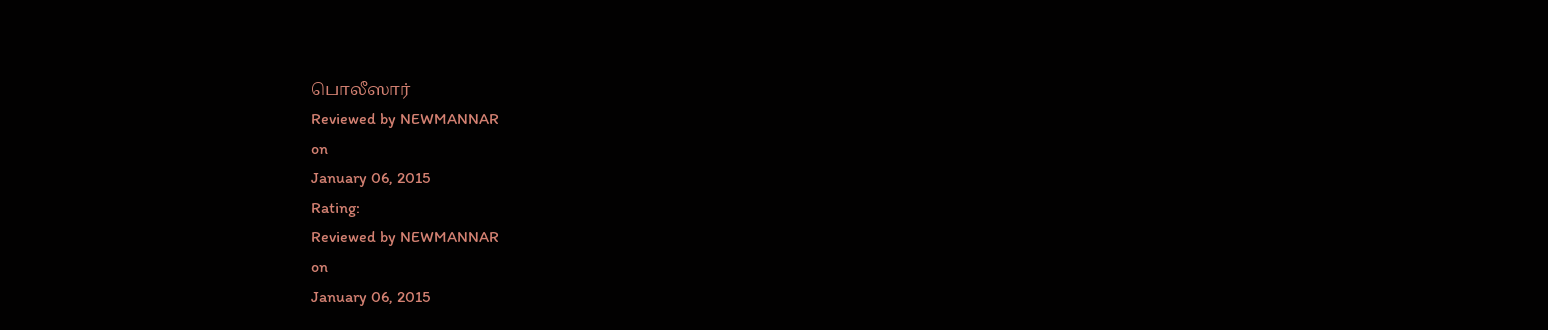பொலீஸார்
Reviewed by NEWMANNAR
on
January 06, 2015
Rating:
Reviewed by NEWMANNAR
on
January 06, 2015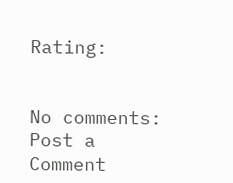Rating:


No comments:
Post a Comment